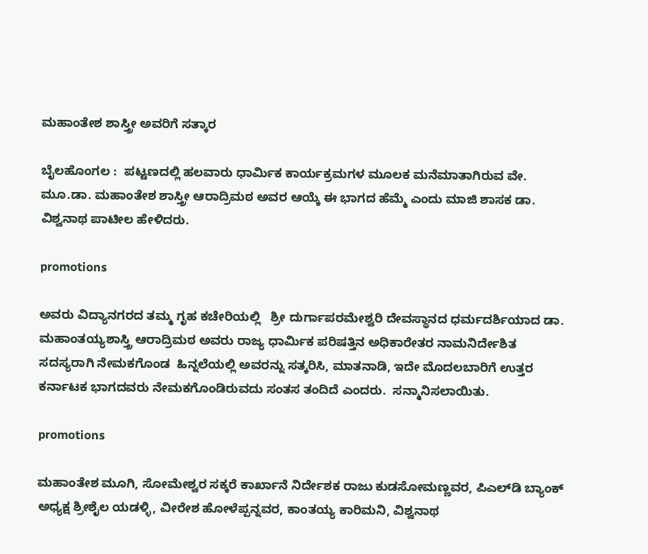ಮಹಾಂತೇಶ ಶಾಸ್ತ್ರೀ ಅವರಿಗೆ ಸತ್ಕಾರ

ಬೈಲಹೊಂಗಲ :  ಪಟ್ಟಣದಲ್ಲಿ ಹಲವಾರು ಧಾರ್ಮಿಕ ಕಾರ್ಯಕ್ರಮಗಳ ಮೂಲಕ ಮನೆಮಾತಾಗಿರುವ ವೇ. ಮೂ.ಡಾ. ಮಹಾಂತೇಶ ಶಾಸ್ತ್ರೀ ಆರಾದ್ರಿಮಠ ಅವರ ಆಯ್ಕೆ ಈ ಭಾಗದ ಹೆಮ್ಮೆ ಎಂದು ಮಾಜಿ ಶಾಸಕ ಡಾ. ವಿಶ್ವನಾಥ ಪಾಟೀಲ ಹೇಳಿದರು.

promotions

ಅವರು ವಿದ್ಯಾನಗರದ ತಮ್ಮ ಗೃಹ ಕಚೇರಿಯಲ್ಲಿ   ಶ್ರೀ ದುರ್ಗಾಪರಮೇಶ್ವರಿ ದೇವಸ್ಥಾನದ ಧರ್ಮದರ್ಶಿಯಾದ ಡಾ. ಮಹಾಂತಯ್ಯಶಾಸ್ತ್ರಿ ಆರಾದ್ರಿಮಠ ಅವರು ರಾಜ್ಯ ಧಾರ್ಮಿಕ ಪರಿಷತ್ತಿನ ಅಧಿಕಾರೇತರ ನಾಮನಿರ್ದೇಶಿತ ಸದಸ್ಯರಾಗಿ ನೇಮಕಗೊಂಡ  ಹಿನ್ನಲೆಯಲ್ಲಿ ಅವರನ್ನು ಸತ್ಕರಿಸಿ, ಮಾತನಾಡಿ, ಇದೇ ಮೊದಲಬಾರಿಗೆ ಉತ್ತರ ಕರ್ನಾಟಕ ಭಾಗದವರು ನೇಮಕಗೊಂಡಿರುವದು ಸಂತಸ ತಂದಿದೆ ಎಂದರು.  ಸನ್ಮಾನಿಸಲಾಯಿತು.

promotions

ಮಹಾಂತೇಶ ಮೂಗಿ, ಸೋಮೇಶ್ವರ ಸಕ್ಕರೆ ಕಾರ್ಖಾನೆ ನಿರ್ದೇಶಕ ರಾಜು ಕುಡಸೋಮಣ್ಣವರ, ಪಿಎಲ್‌ಡಿ ಬ್ಯಾಂಕ್‌ ಅಧ್ಯಕ್ಷ ಶ್ರೀಶೈಲ ಯಡಳ್ಳಿ, ವೀರೇಶ ಹೋಳೆಪ್ಪನ್ನವರ, ಕಾಂತಯ್ಯ ಕಾರಿಮನಿ, ವಿಶ್ವನಾಥ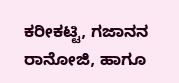ಕರೀಕಟ್ಟಿ, ಗಜಾನನ ರಾನೋಜಿ, ಹಾಗೂ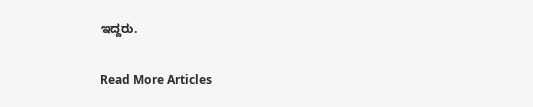ಇದ್ದರು.

Read More Articles